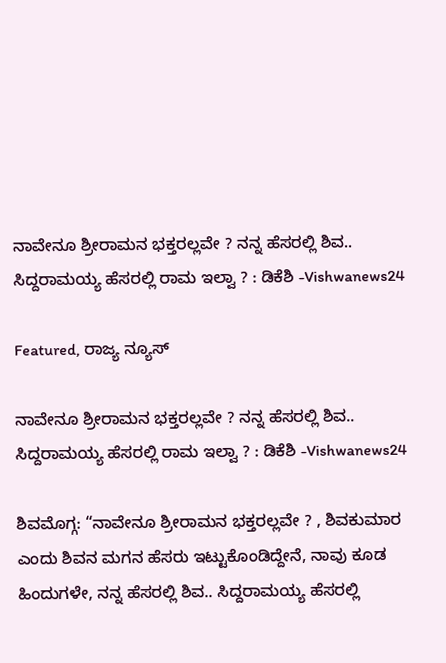ನಾವೇನೂ ಶ್ರೀರಾಮನ ಭಕ್ತರಲ್ಲವೇ ? ನನ್ನ ಹೆಸರಲ್ಲಿ ಶಿವ.. ಸಿದ್ದರಾಮಯ್ಯ ಹೆಸರಲ್ಲಿ ರಾಮ ಇಲ್ವಾ ? : ಡಿಕೆಶಿ -Vishwanews24

Featured, ರಾಜ್ಯ ನ್ಯೂಸ್

ನಾವೇನೂ ಶ್ರೀರಾಮನ ಭಕ್ತರಲ್ಲವೇ ? ನನ್ನ ಹೆಸರಲ್ಲಿ ಶಿವ.. ಸಿದ್ದರಾಮಯ್ಯ ಹೆಸರಲ್ಲಿ ರಾಮ ಇಲ್ವಾ ? : ಡಿಕೆಶಿ -Vishwanews24

ಶಿವಮೊಗ್ಗ: “ನಾವೇನೂ ಶ್ರೀರಾಮನ ಭಕ್ತರಲ್ಲವೇ ? , ಶಿವಕುಮಾರ ಎಂದು ಶಿವನ ಮಗನ ಹೆಸರು ಇಟ್ಟುಕೊಂಡಿದ್ದೇನೆ, ನಾವು ಕೂಡ ಹಿಂದುಗಳೇ, ನನ್ನ ಹೆಸರಲ್ಲಿ ಶಿವ.. ಸಿದ್ದರಾಮಯ್ಯ ಹೆಸರಲ್ಲಿ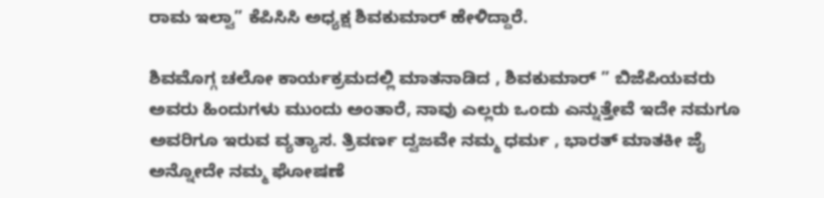ರಾಮ ಇಲ್ವಾ” ಕೆಪಿಸಿಸಿ ಅಧ್ಯಕ್ಷ ಶಿವಕುಮಾರ್ ಹೇಳಿದ್ದಾರೆ.

ಶಿವಮೊಗ್ಗ ಚಲೋ ಕಾರ್ಯಕ್ರಮದಲ್ಲಿ ಮಾತನಾಡಿದ , ಶಿವಕುಮಾರ್ ” ಬಿಜೆಪಿಯವರು ಅವರು ಹಿಂದುಗಳು ಮುಂದು ಅಂತಾರೆ, ನಾವು ಎಲ್ಲರು ಒಂದು ಎನ್ನುತ್ತೇವೆ ಇದೇ ನಮಗೂ ಅವರಿಗೂ ಇರುವ ವ್ಯತ್ಯಾಸ. ತ್ರಿವರ್ಣ ದ್ವಜವೇ ನಮ್ಮ ಧರ್ಮ , ಭಾರತ್ ಮಾತಕೀ ಜೈ ಅನ್ನೋದೇ ನಮ್ಮ ಘೋಷಣೆ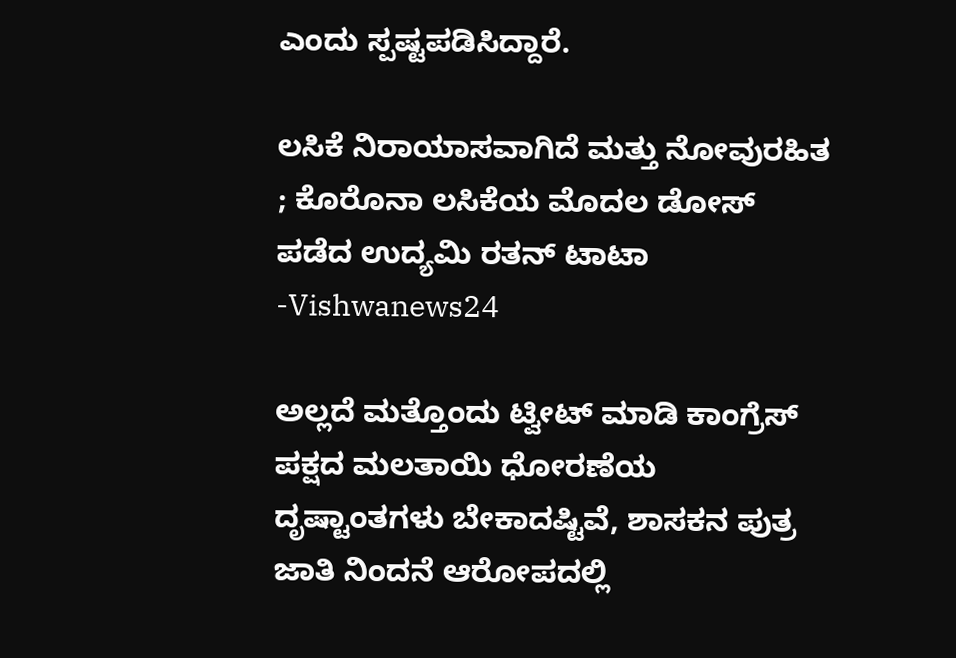ಎಂದು ಸ್ಪಷ್ಟಪಡಿಸಿದ್ದಾರೆ.

ಲಸಿಕೆ ನಿರಾಯಾಸವಾಗಿದೆ ಮತ್ತು ನೋವುರಹಿತ ; ಕೊರೊನಾ ಲಸಿಕೆಯ ಮೊದಲ ಡೋಸ್‌ ಪಡೆದ ಉದ್ಯಮಿ ರತನ್‌ ಟಾಟಾ -Vishwanews24

ಅಲ್ಲದೆ ಮತ್ತೊಂದು ಟ್ವೀಟ್ ಮಾಡಿ ಕಾಂಗ್ರೆಸ್ ಪಕ್ಷದ ಮಲತಾಯಿ ಧೋರಣೆಯ ದೃಷ್ಟಾಂತಗಳು ಬೇಕಾದಷ್ಟಿವೆ, ಶಾಸಕನ ಪುತ್ರ ಜಾತಿ ನಿಂದನೆ ಆರೋಪದಲ್ಲಿ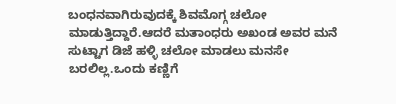ಬಂಧನವಾಗಿರುವುದಕ್ಕೆ ಶಿವಮೊಗ್ಗ ಚಲೋ ಮಾಡುತ್ತಿದ್ದಾರೆ.ಆದರೆ ಮತಾಂಧರು ಅಖಂಡ ಅವರ ಮನೆ ಸುಟ್ಟಾಗ ಡಿಜೆ ಹಳ್ಳಿ ಚಲೋ ಮಾಡಲು ಮನಸೇ ಬರಲಿಲ್ಲ.ಒಂದು ಕಣ್ಣಿಗೆ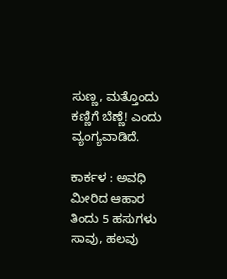ಸುಣ್ಣ, ಮತ್ತೊಂದು ಕಣ್ಣಿಗೆ ಬೆಣ್ಣೆ! ಎಂದು ವ್ಯಂಗ್ಯವಾಡಿದೆ.

ಕಾರ್ಕಳ : ಅವಧಿ ಮೀರಿದ ಆಹಾರ ತಿಂದು 5 ಹಸುಗಳು ಸಾವು, ಹಲವು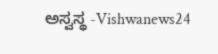ಅಸ್ವಸ್ಥ -Vishwanews24